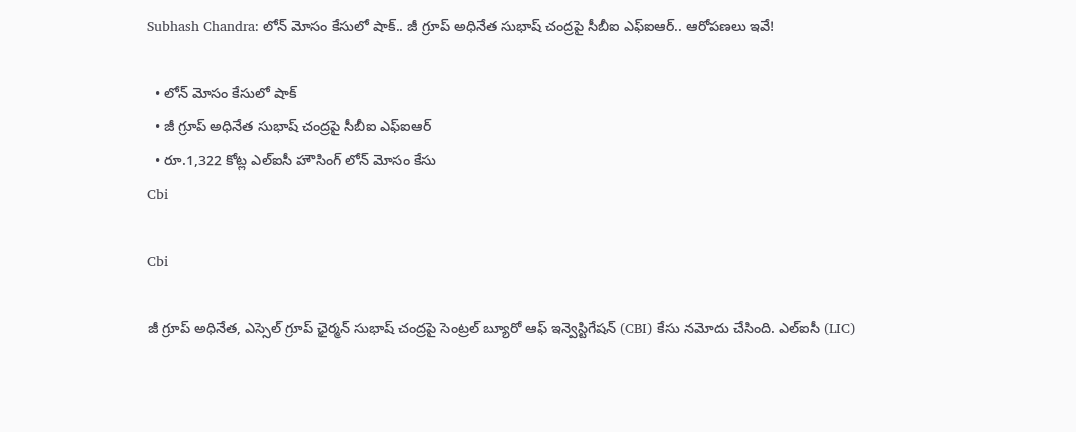Subhash Chandra: లోన్ మోసం కేసులో షాక్.. జీ గ్రూప్ అధినేత సుభాష్ చంద్రపై సీబీఐ ఎఫ్ఐఆర్.. ఆరోపణలు ఇవే!

  • లోన్ మోసం కేసులో షాక్
  • జీ గ్రూప్ అధినేత సుభాష్ చంద్రపై సీబీఐ ఎఫ్ఐఆర్
  • రూ.1,322 కోట్ల ఎల్‌ఐసీ హౌసింగ్ లోన్ మోసం కేసు
Cbi

Cbi

జీ గ్రూప్ అధినేత, ఎస్సెల్ గ్రూప్ ఛైర్మన్ సుభాష్ చంద్రపై సెంట్రల్ బ్యూరో ఆఫ్ ఇన్వెస్టిగేషన్ (CBI) కేసు నమోదు చేసింది. ఎల్‌ఐసీ (LIC)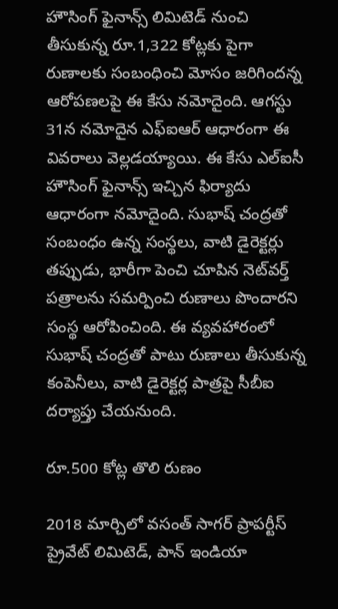హౌసింగ్ ఫైనాన్స్ లిమిటెడ్ నుంచి తీసుకున్న రూ.1,322 కోట్లకు పైగా రుణాలకు సంబంధించి మోసం జరిగిందన్న ఆరోపణలపై ఈ కేసు నమోదైంది. ఆగస్టు 31న నమోదైన ఎఫ్ఐఆర్ ఆధారంగా ఈ వివరాలు వెల్లడయ్యాయి. ఈ కేసు ఎల్‌ఐసీ హౌసింగ్ ఫైనాన్స్ ఇచ్చిన ఫిర్యాదు ఆధారంగా నమోదైంది. సుభాష్ చంద్రతో సంబంధం ఉన్న సంస్థలు, వాటి డైరెక్టర్లు తప్పుడు, భారీగా పెంచి చూపిన నెట్‌వర్త్ పత్రాలను సమర్పించి రుణాలు పొందారని సంస్థ ఆరోపించింది. ఈ వ్యవహారంలో సుభాష్ చంద్రతో పాటు రుణాలు తీసుకున్న కంపెనీలు, వాటి డైరెక్టర్ల పాత్రపై సీబీఐ దర్యాప్తు చేయనుంది.

రూ.500 కోట్ల తొలి రుణం

2018 మార్చిలో వసంత్ సాగర్ ప్రాపర్టీస్ ప్రైవేట్ లిమిటెడ్, పాన్ ఇండియా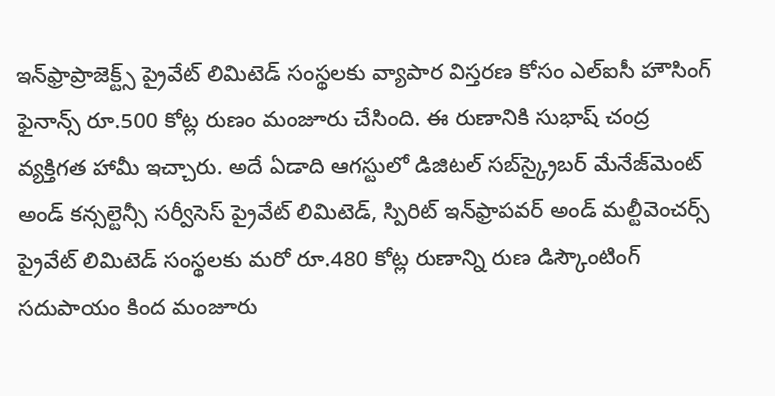ఇన్‌ఫ్రాప్రాజెక్ట్స్ ప్రైవేట్ లిమిటెడ్ సంస్థలకు వ్యాపార విస్తరణ కోసం ఎల్‌ఐసీ హౌసింగ్ ఫైనాన్స్ రూ.500 కోట్ల రుణం మంజూరు చేసింది. ఈ రుణానికి సుభాష్ చంద్ర వ్యక్తిగత హామీ ఇచ్చారు. అదే ఏడాది ఆగస్టులో డిజిటల్ సబ్‌స్క్రైబర్ మేనేజ్‌మెంట్ అండ్ కన్సల్టెన్సీ సర్వీసెస్ ప్రైవేట్ లిమిటెడ్, స్పిరిట్ ఇన్‌ఫ్రాపవర్ అండ్ మల్టీవెంచర్స్ ప్రైవేట్ లిమిటెడ్ సంస్థలకు మరో రూ.480 కోట్ల రుణాన్ని రుణ డిస్కౌంటింగ్ సదుపాయం కింద మంజూరు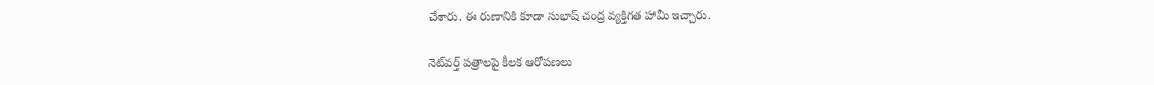చేశారు. ఈ రుణానికి కూడా సుభాష్ చంద్ర వ్యక్తిగత హామీ ఇచ్చారు.

నెట్‌వర్త్ పత్రాలపై కీలక ఆరోపణలు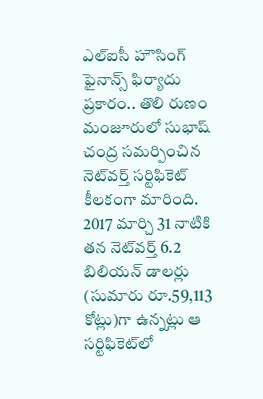ఎల్‌ఐసీ హౌసింగ్ ఫైనాన్స్ ఫిర్యాదు ప్రకారం.. తొలి రుణం మంజూరులో సుభాష్ చంద్ర సమర్పించిన నెట్‌వర్త్ సర్టిఫికెట్ కీలకంగా మారింది. 2017 మార్చి 31 నాటికి తన నెట్‌వర్త్ 6.2 బిలియన్ డాలర్లు (సుమారు రూ.59,113 కోట్లు)గా ఉన్నట్లు ఆ సర్టిఫికెట్‌లో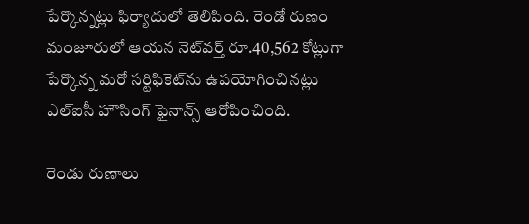పేర్కొన్నట్లు ఫిర్యాదులో తెలిపింది. రెండో రుణం మంజూరులో ఆయన నెట్‌వర్త్ రూ.40,562 కోట్లుగా పేర్కొన్న మరో సర్టిఫికెట్‌ను ఉపయోగించినట్లు ఎల్‌ఐసీ హౌసింగ్ ఫైనాన్స్ ఆరోపించింది.

రెండు రుణాలు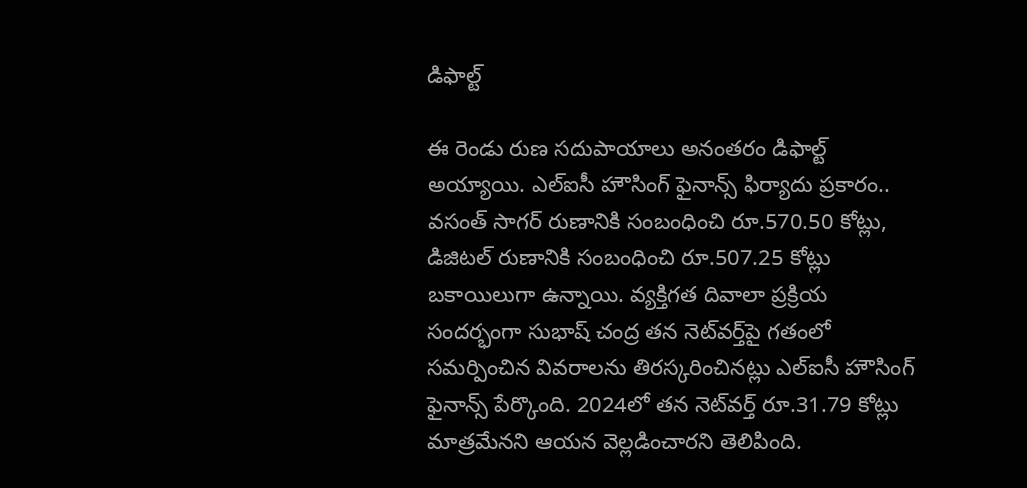డిఫాల్ట్

ఈ రెండు రుణ సదుపాయాలు అనంతరం డిఫాల్ట్ అయ్యాయి. ఎల్‌ఐసీ హౌసింగ్ ఫైనాన్స్ ఫిర్యాదు ప్రకారం.. వసంత్ సాగర్ రుణానికి సంబంధించి రూ.570.50 కోట్లు, డిజిటల్ రుణానికి సంబంధించి రూ.507.25 కోట్లు బకాయిలుగా ఉన్నాయి. వ్యక్తిగత దివాలా ప్రక్రియ సందర్భంగా సుభాష్ చంద్ర తన నెట్‌వర్త్‌పై గతంలో సమర్పించిన వివరాలను తిరస్కరించినట్లు ఎల్‌ఐసీ హౌసింగ్ ఫైనాన్స్ పేర్కొంది. 2024లో తన నెట్‌వర్త్ రూ.31.79 కోట్లు మాత్రమేనని ఆయన వెల్లడించారని తెలిపింది.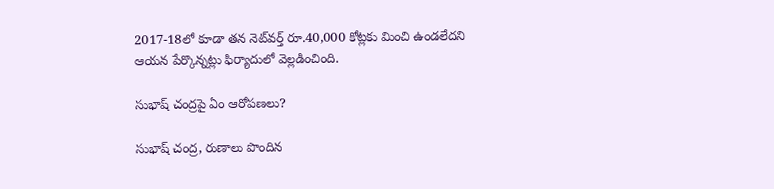2017-18లో కూడా తన నెట్‌వర్త్ రూ.40,000 కోట్లకు మించి ఉండలేదని ఆయన పేర్కొన్నట్లు ఫిర్యాదులో వెల్లడించింది.

సుభాష్ చంద్రపై ఏం ఆరోపణలు?

సుభాష్ చంద్ర, రుణాలు పొందిన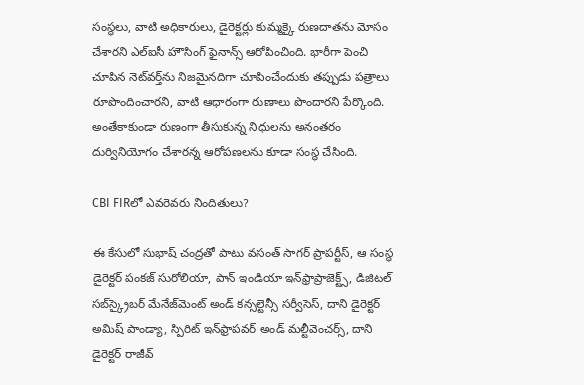సంస్థలు, వాటి అధికారులు, డైరెక్టర్లు కుమ్మక్కై రుణదాతను మోసం చేశారని ఎల్ఐసీ హౌసింగ్ ఫైనాన్స్ ఆరోపించింది. భారీగా పెంచి చూపిన నెట్‌వర్త్‌ను నిజమైనదిగా చూపించేందుకు తప్పుడు పత్రాలు రూపొందించారని, వాటి ఆధారంగా రుణాలు పొందారని పేర్కొంది. అంతేకాకుండా రుణంగా తీసుకున్న నిధులను అనంతరం దుర్వినియోగం చేశారన్న ఆరోపణలను కూడా సంస్థ చేసింది.

CBI FIRలో ఎవరెవరు నిందితులు?

ఈ కేసులో సుభాష్ చంద్రతో పాటు వసంత్ సాగర్ ప్రాపర్టీస్, ఆ సంస్థ డైరెక్టర్ పంకజ్ సురోలియా, పాన్ ఇండియా ఇన్‌ఫ్రాప్రాజెక్ట్స్, డిజిటల్ సబ్‌స్క్రైబర్ మేనేజ్‌మెంట్ అండ్ కన్సల్టెన్సీ సర్వీసెస్, దాని డైరెక్టర్ అమిష్ పాండ్యా, స్పిరిట్ ఇన్‌ఫ్రాపవర్ అండ్ మల్టీవెంచర్స్, దాని డైరెక్టర్ రాజీవ్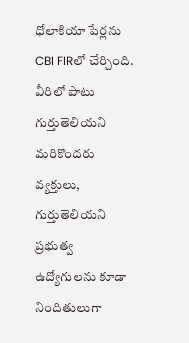ధోలాకియా పేర్లను CBI FIRలో చేర్చింది. వీరిలో పాటు గుర్తుతెలియని మరికొందరు వ్యక్తులు, గుర్తుతెలియని ప్రభుత్వ ఉద్యోగులను కూడా నిందితులుగా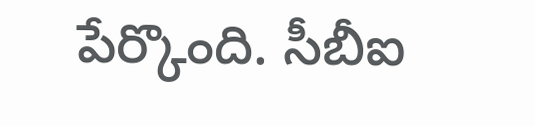పేర్కొంది. సీబీఐ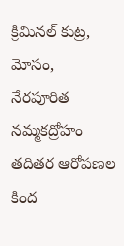క్రిమినల్ కుట్ర, మోసం, నేరపూరిత నమ్మకద్రోహం తదితర ఆరోపణల కింద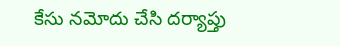కేసు నమోదు చేసి దర్యాప్తు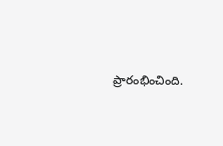ప్రారంభించింది.